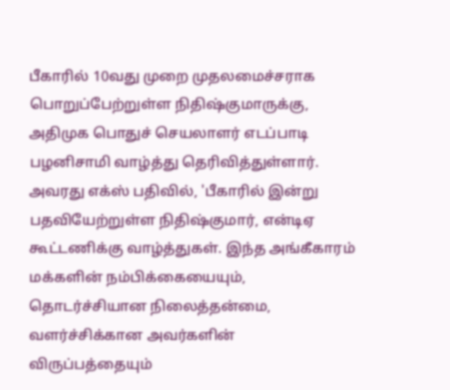பீகாரில் 10வது முறை முதலமைச்சராக பொறுப்பேற்றுள்ள நிதிஷ்குமாருக்கு, அதிமுக பொதுச் செயலாளர் எடப்பாடி பழனிசாமி வாழ்த்து தெரிவித்துள்ளார். அவரது எக்ஸ் பதிவில், 'பீகாரில் இன்று பதவியேற்றுள்ள நிதிஷ்குமார், என்டிஏ கூட்டணிக்கு வாழ்த்துகள். இந்த அங்கீகாரம் மக்களின் நம்பிக்கையையும், தொடர்ச்சியான நிலைத்தன்மை, வளர்ச்சிக்கான அவர்களின் விருப்பத்தையும்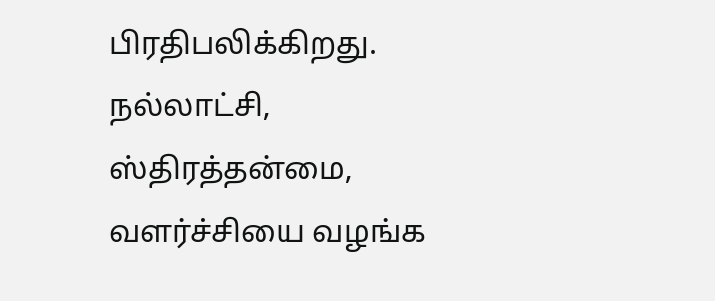பிரதிபலிக்கிறது. நல்லாட்சி, ஸ்திரத்தன்மை, வளர்ச்சியை வழங்க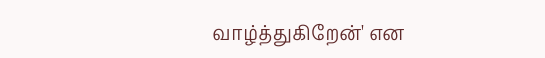வாழ்த்துகிறேன்' என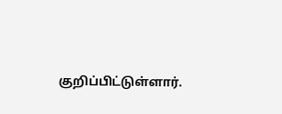குறிப்பிட்டுள்ளார்.